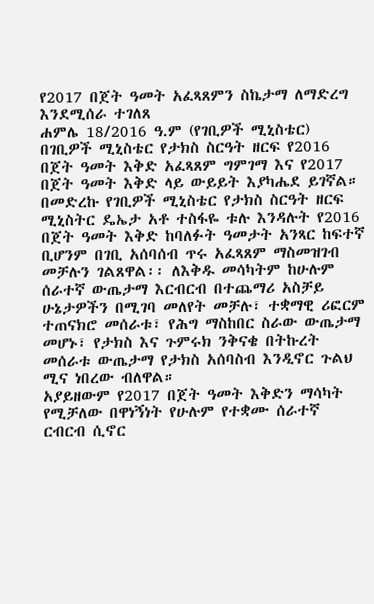የ2017 በጀት ዓመት አፈጻጸምን ስኬታማ ለማድረግ እንደሚሰራ ተገለጸ
ሐምሌ 18/2016 ዓ.ም (የገቢዎች ሚኒስቴር)
በገቢዎች ሚኒስቴር የታክስ ስርዓት ዘርፍ የ2016 በጀት ዓመት እቅድ አፈጻጸም ግምገማ እና የ2017 በጀት ዓመት እቅድ ላይ ውይይት እያካሔደ ይገኛል።
በመድረኩ የገቢዎች ሚኒስቴር የታክስ ስርዓት ዘርፍ ሚኒስትር ዴኤታ አቶ ተስፋዬ ቱሉ እንዳሉት የ2016 በጀት ዓመት እቅድ ከባለፉት ዓመታት አንጻር ከፍተኛ ቢሆንም በገቢ አሰባሰብ ጥሩ አፈጻጸም ማስመዝገብ መቻሉን ገልጸዋል፡፡ ለእቅዱ መሳካትም ከሁሉም ሰራተኛ ውጤታማ እርብርብ በተጨማሪ አስቻይ ሁኔታዎችን በሚገባ መለየት መቻሉ፣ ተቋማዊ ሪፎርም ተጠናክሮ መሰራቱ፣ የሕግ ማስከበር ስራው ውጤታማ መሆኑ፣ የታክስ እና ጉምሩክ ንቅናቄ በትኩረት መሰራቱ ውጤታማ የታክስ አሰባስብ እንዲኖር ጉልህ ሚና ነበረው ብለዋል።
አያይዘውም የ2017 በጀት ዓመት እቅድን ማሳካት የሚቻለው በዋነኝነት የሁሉም የተቋሙ ሰራተኛ ርብርብ ሲኖር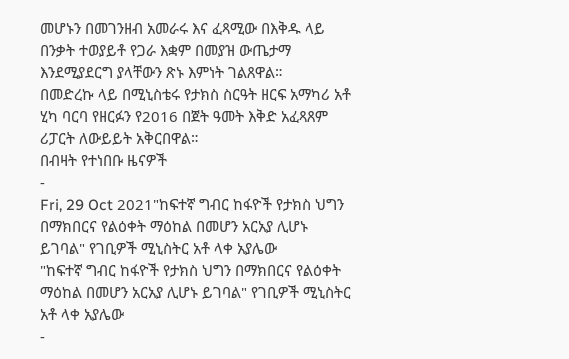መሆኑን በመገንዘብ አመራሩ እና ፈጻሚው በእቅዱ ላይ በንቃት ተወያይቶ የጋራ እቋም በመያዝ ውጤታማ እንደሚያደርግ ያላቸውን ጽኑ እምነት ገልጸዋል።
በመድረኩ ላይ በሚኒስቴሩ የታክስ ስርዓት ዘርፍ አማካሪ አቶ ሂካ ባርባ የዘርፉን የ2016 በጀት ዓመት እቅድ አፈጻጸም ሪፓርት ለውይይት አቅርበዋል።
በብዛት የተነበቡ ዜናዎች
-
Fri, 29 Oct 2021"ከፍተኛ ግብር ከፋዮች የታክስ ህግን በማክበርና የልዕቀት ማዕከል በመሆን አርአያ ሊሆኑ ይገባል" የገቢዎች ሚኒስትር አቶ ላቀ አያሌው
"ከፍተኛ ግብር ከፋዮች የታክስ ህግን በማክበርና የልዕቀት ማዕከል በመሆን አርአያ ሊሆኑ ይገባል" የገቢዎች ሚኒስትር አቶ ላቀ አያሌው
-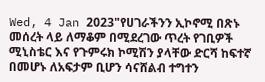Wed, 4 Jan 2023"የሀገራችንን ኢኮኖሚ በጽኑ መሰረት ላይ ለማቆም በሚደረገው ጥረት የገቢዎች ሚኒስቴር እና የጉምሩክ ኮሚሽን ያላቸው ድርሻ ከፍተኛ በመሆኑ ለአፍታም ቢሆን ሳናሸልብ ተግተን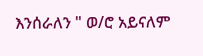እንሰራለን " ወ/ሮ አይናለም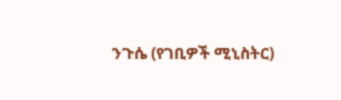ንጉሴ (የገቢዎች ሚኒስትር)